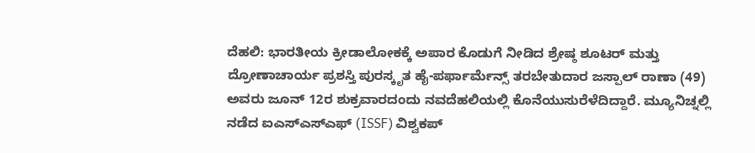ದೆಹಲಿ: ಭಾರತೀಯ ಕ್ರೀಡಾಲೋಕಕ್ಕೆ ಅಪಾರ ಕೊಡುಗೆ ನೀಡಿದ ಶ್ರೇಷ್ಠ ಶೂಟರ್ ಮತ್ತು ದ್ರೋಣಾಚಾರ್ಯ ಪ್ರಶಸ್ತಿ ಪುರಸ್ಕೃತ ಹೈ-ಪರ್ಫಾರ್ಮೆನ್ಸ್ ತರಬೇತುದಾರ ಜಸ್ಪಾಲ್ ರಾಣಾ (49) ಅವರು ಜೂನ್ 12ರ ಶುಕ್ರವಾರದಂದು ನವದೆಹಲಿಯಲ್ಲಿ ಕೊನೆಯುಸುರೆಳೆದಿದ್ದಾರೆ. ಮ್ಯೂನಿಚ್ನಲ್ಲಿ ನಡೆದ ಐಎಸ್ಎಸ್ಎಫ್ (ISSF) ವಿಶ್ವಕಪ್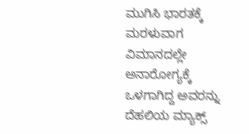ಮುಗಿಸಿ ಭಾರತಕ್ಕೆ ಮರಳುವಾಗ ವಿಮಾನದಲ್ಲೇ ಅನಾರೋಗ್ಯಕ್ಕೆ ಒಳಗಾಗಿದ್ದ ಅವರನ್ನು ದೆಹಲಿಯ ಮ್ಯಾಕ್ಸ್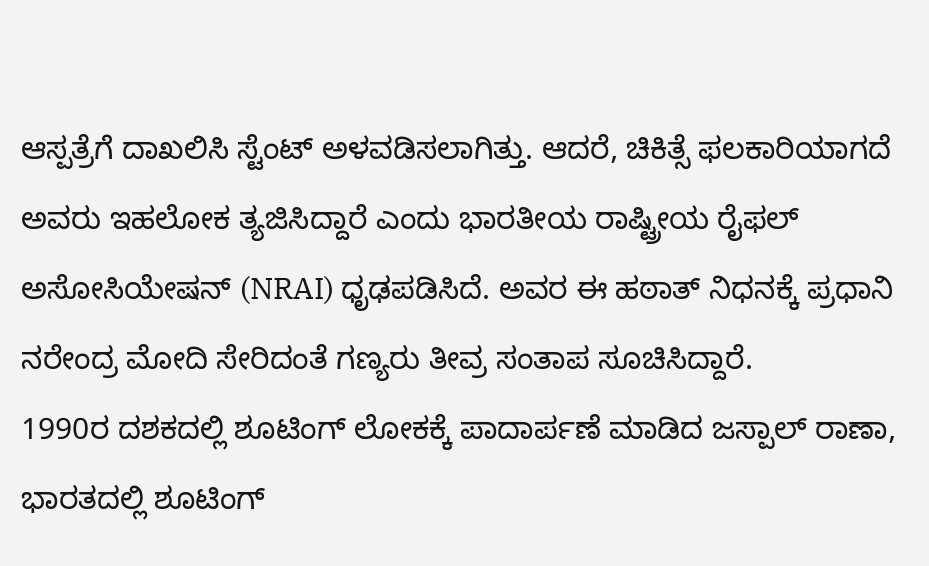ಆಸ್ಪತ್ರೆಗೆ ದಾಖಲಿಸಿ ಸ್ಟೆಂಟ್ ಅಳವಡಿಸಲಾಗಿತ್ತು. ಆದರೆ, ಚಿಕಿತ್ಸೆ ಫಲಕಾರಿಯಾಗದೆ ಅವರು ಇಹಲೋಕ ತ್ಯಜಿಸಿದ್ದಾರೆ ಎಂದು ಭಾರತೀಯ ರಾಷ್ಟ್ರೀಯ ರೈಫಲ್ ಅಸೋಸಿಯೇಷನ್ (NRAI) ಧೃಢಪಡಿಸಿದೆ. ಅವರ ಈ ಹಠಾತ್ ನಿಧನಕ್ಕೆ ಪ್ರಧಾನಿ ನರೇಂದ್ರ ಮೋದಿ ಸೇರಿದಂತೆ ಗಣ್ಯರು ತೀವ್ರ ಸಂತಾಪ ಸೂಚಿಸಿದ್ದಾರೆ.
1990ರ ದಶಕದಲ್ಲಿ ಶೂಟಿಂಗ್ ಲೋಕಕ್ಕೆ ಪಾದಾರ್ಪಣೆ ಮಾಡಿದ ಜಸ್ಪಾಲ್ ರಾಣಾ, ಭಾರತದಲ್ಲಿ ಶೂಟಿಂಗ್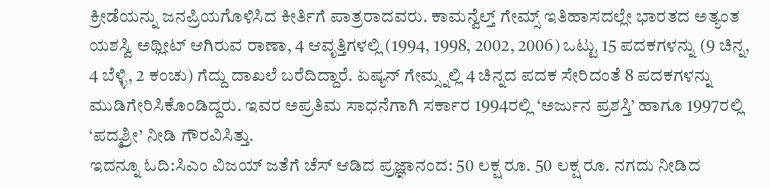ಕ್ರೀಡೆಯನ್ನು ಜನಪ್ರಿಯಗೊಳಿಸಿದ ಕೀರ್ತಿಗೆ ಪಾತ್ರರಾದವರು. ಕಾಮನ್ವೆಲ್ತ್ ಗೇಮ್ಸ್ ಇತಿಹಾಸದಲ್ಲೇ ಭಾರತದ ಅತ್ಯಂತ ಯಶಸ್ವಿ ಅಥ್ಲೀಟ್ ಆಗಿರುವ ರಾಣಾ, 4 ಆವೃತ್ತಿಗಳಲ್ಲಿ (1994, 1998, 2002, 2006) ಒಟ್ಟು 15 ಪದಕಗಳನ್ನು (9 ಚಿನ್ನ, 4 ಬೆಳ್ಳಿ, 2 ಕಂಚು) ಗೆದ್ದು ದಾಖಲೆ ಬರೆದಿದ್ದಾರೆ. ಏಷ್ಯನ್ ಗೇಮ್ಸ್ನಲ್ಲಿ 4 ಚಿನ್ನದ ಪದಕ ಸೇರಿದಂತೆ 8 ಪದಕಗಳನ್ನು ಮುಡಿಗೇರಿಸಿಕೊಂಡಿದ್ದರು. ಇವರ ಅಪ್ರತಿಮ ಸಾಧನೆಗಾಗಿ ಸರ್ಕಾರ 1994ರಲ್ಲಿ ‘ಅರ್ಜುನ ಪ್ರಶಸ್ತಿ’ ಹಾಗೂ 1997ರಲ್ಲಿ ‘ಪದ್ಮಶ್ರೀ’ ನೀಡಿ ಗೌರವಿಸಿತ್ತು.
ಇದನ್ನೂ ಓದಿ:ಸಿಎಂ ವಿಜಯ್ ಜತೆಗೆ ಚೆಸ್ ಆಡಿದ ಪ್ರಜ್ಞಾನಂದ: 50 ಲಕ್ಷ ರೂ. 50 ಲಕ್ಷ ರೂ. ನಗದು ನೀಡಿದ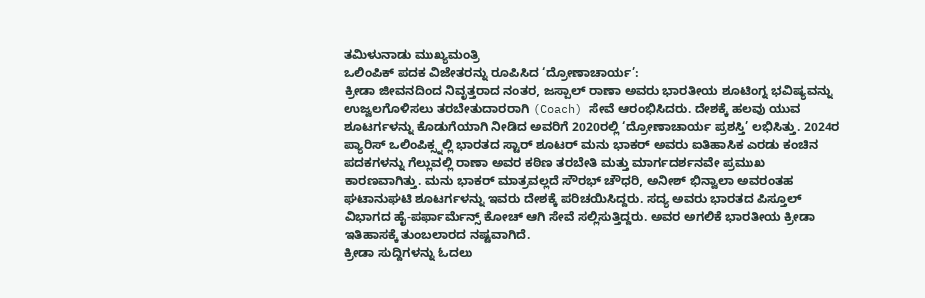ತಮಿಳುನಾಡು ಮುಖ್ಯಮಂತ್ರಿ
ಒಲಿಂಪಿಕ್ ಪದಕ ವಿಜೇತರನ್ನು ರೂಪಿಸಿದ ‘ದ್ರೋಣಾಚಾರ್ಯ’:
ಕ್ರೀಡಾ ಜೀವನದಿಂದ ನಿವೃತ್ತರಾದ ನಂತರ, ಜಸ್ಪಾಲ್ ರಾಣಾ ಅವರು ಭಾರತೀಯ ಶೂಟಿಂಗ್ನ ಭವಿಷ್ಯವನ್ನು ಉಜ್ವಲಗೊಳಿಸಲು ತರಬೇತುದಾರರಾಗಿ (Coach) ಸೇವೆ ಆರಂಭಿಸಿದರು. ದೇಶಕ್ಕೆ ಹಲವು ಯುವ ಶೂಟರ್ಗಳನ್ನು ಕೊಡುಗೆಯಾಗಿ ನೀಡಿದ ಅವರಿಗೆ 2020ರಲ್ಲಿ ‘ದ್ರೋಣಾಚಾರ್ಯ ಪ್ರಶಸ್ತಿ’ ಲಭಿಸಿತ್ತು. 2024ರ ಪ್ಯಾರಿಸ್ ಒಲಿಂಪಿಕ್ಸ್ನಲ್ಲಿ ಭಾರತದ ಸ್ಟಾರ್ ಶೂಟರ್ ಮನು ಭಾಕರ್ ಅವರು ಐತಿಹಾಸಿಕ ಎರಡು ಕಂಚಿನ ಪದಕಗಳನ್ನು ಗೆಲ್ಲುವಲ್ಲಿ ರಾಣಾ ಅವರ ಕಠಿಣ ತರಬೇತಿ ಮತ್ತು ಮಾರ್ಗದರ್ಶನವೇ ಪ್ರಮುಖ ಕಾರಣವಾಗಿತ್ತು. ಮನು ಭಾಕರ್ ಮಾತ್ರವಲ್ಲದೆ ಸೌರಭ್ ಚೌಧರಿ, ಅನೀಶ್ ಭಿನ್ವಾಲಾ ಅವರಂತಹ ಘಟಾನುಘಟಿ ಶೂಟರ್ಗಳನ್ನು ಇವರು ದೇಶಕ್ಕೆ ಪರಿಚಯಿಸಿದ್ದರು. ಸದ್ಯ ಅವರು ಭಾರತದ ಪಿಸ್ತೂಲ್ ವಿಭಾಗದ ಹೈ-ಪರ್ಫಾರ್ಮೆನ್ಸ್ ಕೋಚ್ ಆಗಿ ಸೇವೆ ಸಲ್ಲಿಸುತ್ತಿದ್ದರು. ಅವರ ಅಗಲಿಕೆ ಭಾರತೀಯ ಕ್ರೀಡಾ ಇತಿಹಾಸಕ್ಕೆ ತುಂಬಲಾರದ ನಷ್ಟವಾಗಿದೆ.
ಕ್ರೀಡಾ ಸುದ್ದಿಗಳನ್ನು ಓದಲು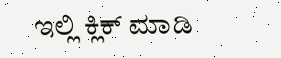ಇಲ್ಲಿ ಕ್ಲಿಕ್ ಮಾಡಿ